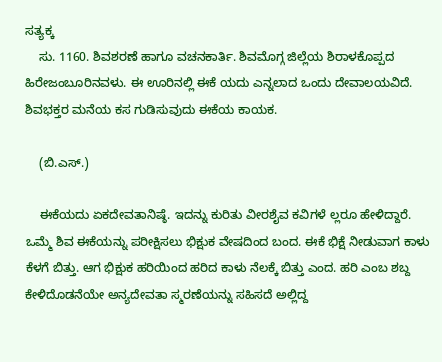ಸತ್ಯಕ್ಕ
    ಸು. 1160. ಶಿವಶರಣೆ ಹಾಗೂ ವಚನಕಾರ್ತಿ. ಶಿವಮೊಗ್ಗ ಜಿಲ್ಲೆಯ ಶಿರಾಳಕೊಪ್ಪದ ಹಿರೇಜಂಬೂರಿನವಳು. ಈ ಊರಿನಲ್ಲಿ ಈಕೆ ಯದು ಎನ್ನಲಾದ ಒಂದು ದೇವಾಲಯವಿದೆ. ಶಿವಭಕ್ತರ ಮನೆಯ ಕಸ ಗುಡಿಸುವುದು ಈಕೆಯ ಕಾಯಕ.

    (ಬಿ.ಎಸ್.)

    ಈಕೆಯದು ಏಕದೇವತಾನಿಷ್ಠೆ. ಇದನ್ನು ಕುರಿತು ವೀರಶೈವ ಕವಿಗಳೆ ಲ್ಲರೂ ಹೇಳಿದ್ದಾರೆ. ಒಮ್ಮೆ ಶಿವ ಈಕೆಯನ್ನು ಪರೀಕ್ಷಿಸಲು ಭಿಕ್ಷುಕ ವೇಷದಿಂದ ಬಂದ. ಈಕೆ ಭಿಕ್ಷೆ ನೀಡುವಾಗ ಕಾಳು ಕೆಳಗೆ ಬಿತ್ತು. ಆಗ ಭಿಕ್ಷುಕ ಹರಿಯಿಂದ ಹರಿದ ಕಾಳು ನೆಲಕ್ಕೆ ಬಿತ್ತು ಎಂದ. ಹರಿ ಎಂಬ ಶಬ್ದ ಕೇಳಿದೊಡನೆಯೇ ಅನ್ಯದೇವತಾ ಸ್ಮರಣೆಯನ್ನು ಸಹಿಸದೆ ಅಲ್ಲಿದ್ದ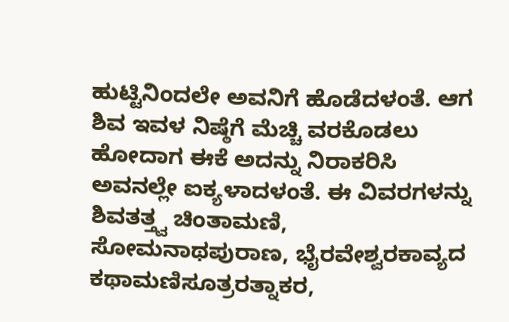ಹುಟ್ಟಿನಿಂದಲೇ ಅವನಿಗೆ ಹೊಡೆದಳಂತೆ. ಆಗ ಶಿವ ಇವಳ ನಿಷ್ಠೆಗೆ ಮೆಚ್ಚಿ ವರಕೊಡಲು ಹೋದಾಗ ಈಕೆ ಅದನ್ನು ನಿರಾಕರಿಸಿ ಅವನಲ್ಲೇ ಐಕ್ಯಳಾದಳಂತೆ. ಈ ವಿವರಗಳನ್ನು ಶಿವತತ್ತ್ವ ಚಿಂತಾಮಣಿ, ಸೋಮನಾಥಪುರಾಣ, ಭೈರವೇಶ್ವರಕಾವ್ಯದ ಕಥಾಮಣಿಸೂತ್ರರತ್ನಾಕರ,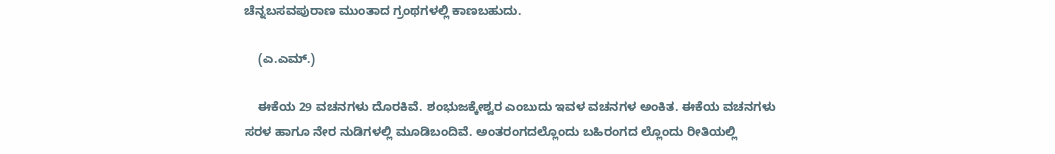ಚೆನ್ನಬಸವಪುರಾಣ ಮುಂತಾದ ಗ್ರಂಥಗಳಲ್ಲಿ ಕಾಣಬಹುದು.

    (ಎ.ಎಮ್.)

    ಈಕೆಯ 29 ವಚನಗಳು ದೊರಕಿವೆ. ಶಂಭುಜಕ್ಕೇಶ್ವರ ಎಂಬುದು ಇವಳ ವಚನಗಳ ಅಂಕಿತ. ಈಕೆಯ ವಚನಗಳು ಸರಳ ಹಾಗೂ ನೇರ ನುಡಿಗಳಲ್ಲಿ ಮೂಡಿಬಂದಿವೆ. ಅಂತರಂಗದಲ್ಲೊಂದು ಬಹಿರಂಗದ ಲ್ಲೊಂದು ರೀತಿಯಲ್ಲಿ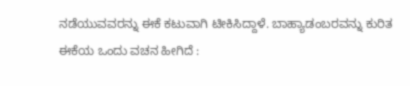ನಡೆಯುವವರನ್ನು ಈಕೆ ಕಟುವಾಗಿ ಟೀಕಿಸಿದ್ದಾಳೆ. ಬಾಹ್ಯಾಡಂಬರವನ್ನು ಕುರಿತ ಈಕೆಯ ಒಂದು ವಚನ ಹೀಗಿದೆ :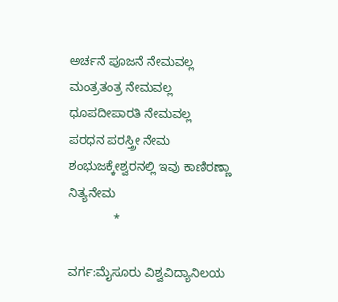ಅರ್ಚನೆ ಪೂಜನೆ ನೇಮವಲ್ಲ
ಮಂತ್ರತಂತ್ರ ನೇಮವಲ್ಲ
ಧೂಪದೀಪಾರತಿ ನೇಮವಲ್ಲ
ಪರಧನ ಪರಸ್ತ್ರೀ ನೇಮ
ಶಂಭುಜಕ್ಕೇಶ್ವರನಲ್ಲಿ ಇವು ಕಾಣಿರಣ್ಣಾ ನಿತ್ಯನೇಮ
             *

ವರ್ಗ:ಮೈಸೂರು ವಿಶ್ವವಿದ್ಯಾನಿಲಯ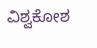ವಿಶ್ವಕೋಶ